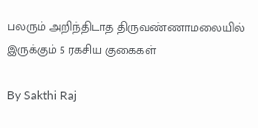பலரும் அறிந்திடாத திருவண்ணாமலையில் இருக்கும் 5 ரகசிய குகைகள்

By Sakthi Raj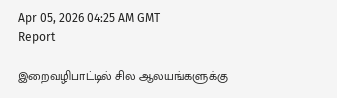Apr 05, 2026 04:25 AM GMT
Report

இறைவழிபாட்டில் சில ஆலயங்களுக்கு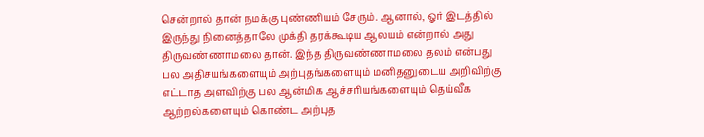சென்றால் தான் நமக்கு புண்ணியம் சேரும். ஆனால், ஓர் இடத்தில் இருந்து நினைத்தாலே முக்தி தரக்கூடிய ஆலயம் என்றால் அது திருவண்ணாமலை தான். இந்த திருவண்ணாமலை தலம் என்பது பல அதிசயங்களையும் அற்புதங்களையும் மனிதனுடைய அறிவிற்கு எட்டாத அளவிற்கு பல ஆன்மிக ஆச்சரியங்களையும் தெய்வீக ஆற்றல்களையும் கொண்ட அற்புத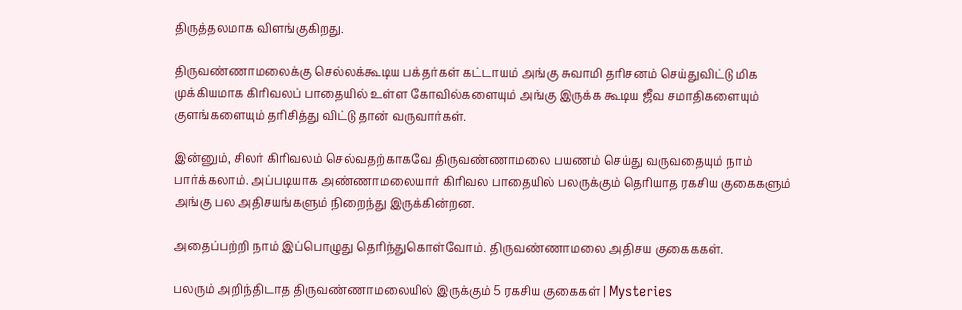திருத்தலமாக விளங்குகிறது.

திருவண்ணாமலைக்கு செல்லக்கூடிய பக்தர்கள் கட்டாயம் அங்கு சுவாமி தரிசனம் செய்துவிட்டு மிக முக்கியமாக கிரிவலப் பாதையில் உள்ள கோவில்களையும் அங்கு இருக்க கூடிய ஜீவ சமாதிகளையும் குளங்களையும் தரிசித்து விட்டு தான் வருவார்கள்.

இன்னும், சிலர் கிரிவலம் செல்வதற்காகவே திருவண்ணாமலை பயணம் செய்து வருவதையும் நாம் பார்க்கலாம். அப்படியாக அண்ணாமலையார் கிரிவல பாதையில் பலருக்கும் தெரியாத ரகசிய குகைகளும் அங்கு பல அதிசயங்களும் நிறைந்து இருக்கின்றன.

அதைப்பற்றி நாம் இப்பொழுது தெரிந்துகொள்வோம். திருவண்ணாமலை அதிசய குகைககள்.

பலரும் அறிந்திடாத திருவண்ணாமலையில் இருக்கும் 5 ரகசிய குகைகள் | Mysteries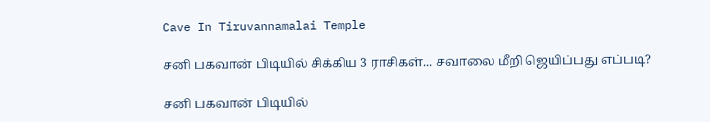Cave In Tiruvannamalai Temple

சனி பகவான் பிடியில் சிக்கிய 3 ராசிகள்... சவாலை மீறி ஜெயிப்பது எப்படி?

சனி பகவான் பிடியில்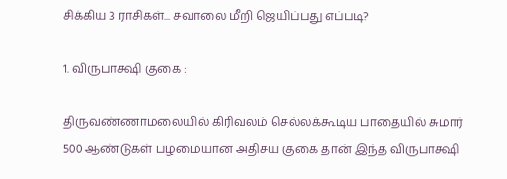சிக்கிய 3 ராசிகள்... சவாலை மீறி ஜெயிப்பது எப்படி?

1. விருபாக்ஷி குகை :

திருவண்ணாமலையில் கிரிவலம் செல்லக்கூடிய பாதையில் சுமார் 500 ஆண்டுகள் பழமையான அதிசய குகை தான் இந்த விருபாக்ஷி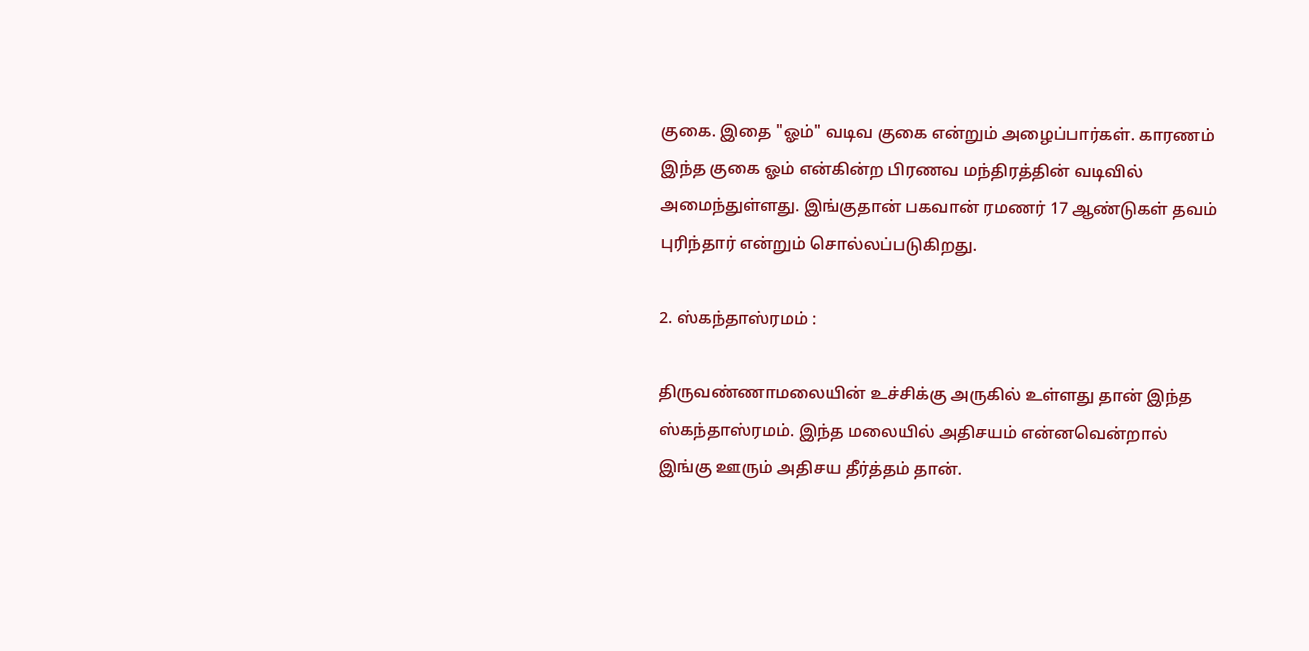குகை. இதை "ஓம்" வடிவ குகை என்றும் அழைப்பார்கள். காரணம் இந்த குகை ஓம் என்கின்ற பிரணவ மந்திரத்தின் வடிவில் அமைந்துள்ளது. இங்குதான் பகவான் ரமணர் 17 ஆண்டுகள் தவம் புரிந்தார் என்றும் சொல்லப்படுகிறது.

2. ஸ்கந்தாஸ்ரமம் :

திருவண்ணாமலையின் உச்சிக்கு அருகில் உள்ளது தான் இந்த ஸ்கந்தாஸ்ரமம். இந்த மலையில் அதிசயம் என்னவென்றால் இங்கு ஊரும் அதிசய தீர்த்தம் தான்.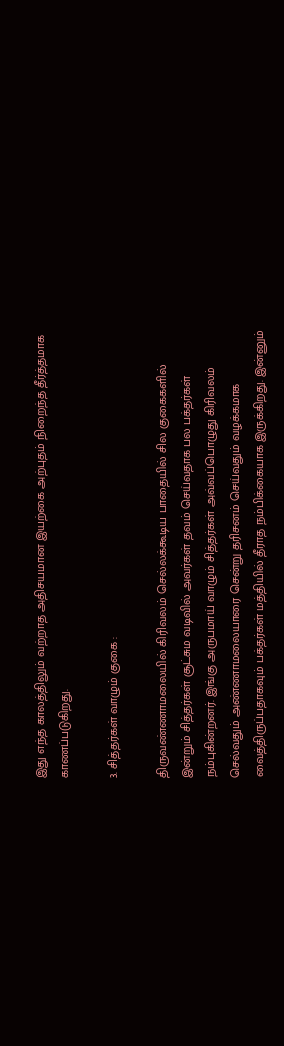இது எந்த காலத்திலும் வற்றாத அதிசயமான இயற்கை அற்புதம் நிறைந்த தீர்த்தமாக காணப்படுகிறது.

3. சித்தர்கள் வாழும் குகை :

திருவண்ணாமலையில் கிரிவலம் செல்லக்கூடிய பாதையில் சில குகைகளில் இன்றும் சித்தர்கள் சூட்சும வடிவில் அவர்கள் தவம் செய்வதாக பல பக்தர்கள் நம்புகின்றனர். இங்கு அருபமாய் வாழும் சித்தர்கள் அவ்வப்பொழுது கிரிவலம் செல்வதும் அண்ணாமலையாரை சென்று தரிசனம் செய்வதும் வழக்கமாக வைத்திருப்பதாகவும் பக்தர்கள் மத்தியில் தீராத நம்பிக்கையாக இருக்கிறது. இன்னும்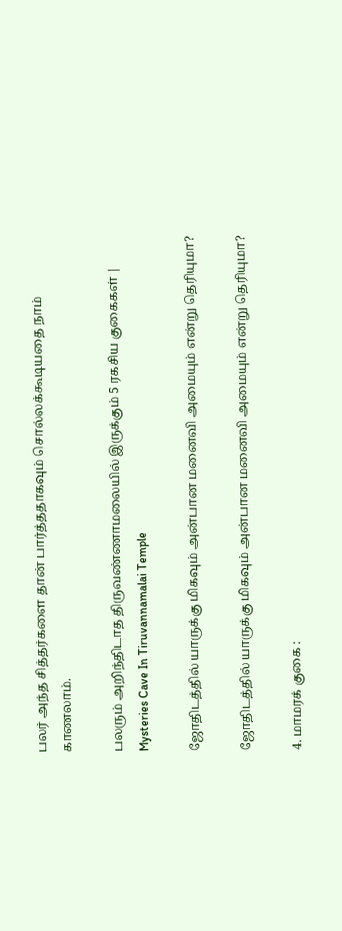பலர் அந்த சித்தர்களை தான் பார்த்ததாகவும் சொல்லக்கூடியதை நாம் காணலாம்.

பலரும் அறிந்திடாத திருவண்ணாமலையில் இருக்கும் 5 ரகசிய குகைகள் | Mysteries Cave In Tiruvannamalai Temple

ஜோதிடத்தில் யாருக்கு மிகவும் அன்பான மனைவி அமையும் என்று தெரியுமா?

ஜோதிடத்தில் யாருக்கு மிகவும் அன்பான மனைவி அமையும் என்று தெரியுமா?

4. மாமரக் குகை :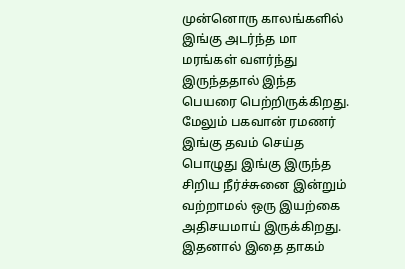முன்னொரு காலங்களில் இங்கு அடர்ந்த மா மரங்கள் வளர்ந்து இருந்ததால் இந்த பெயரை பெற்றிருக்கிறது. மேலும் பகவான் ரமணர் இங்கு தவம் செய்த பொழுது இங்கு இருந்த சிறிய நீர்ச்சுனை இன்றும் வற்றாமல் ஒரு இயற்கை அதிசயமாய் இருக்கிறது. இதனால் இதை தாகம்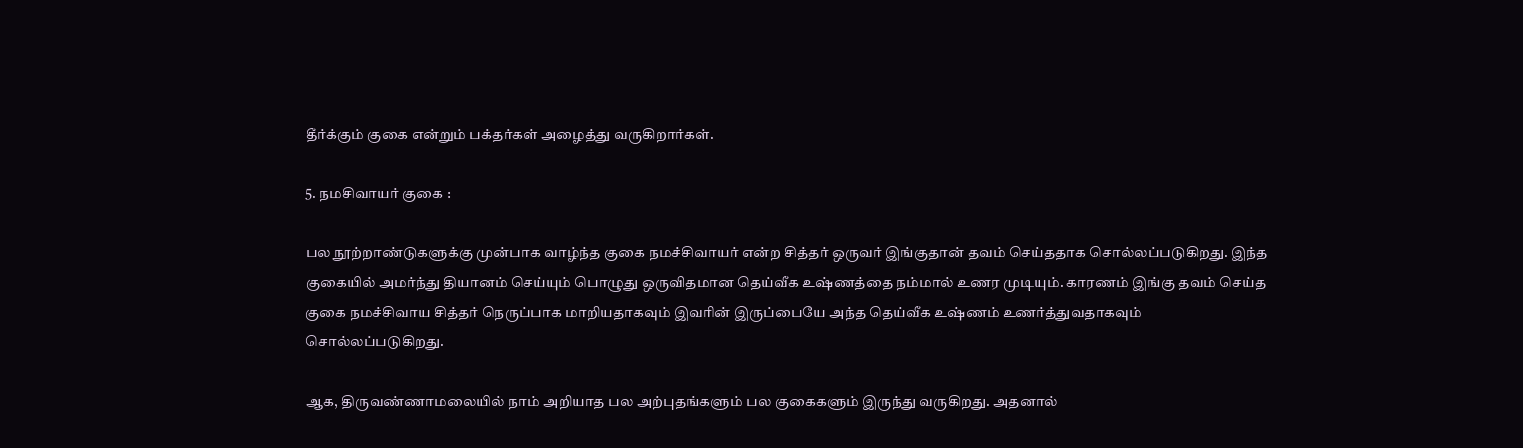தீர்க்கும் குகை என்றும் பக்தர்கள் அழைத்து வருகிறார்கள்.

5. நமசிவாயர் குகை :

பல நூற்றாண்டுகளுக்கு முன்பாக வாழ்ந்த குகை நமச்சிவாயர் என்ற சித்தர் ஒருவர் இங்குதான் தவம் செய்ததாக சொல்லப்படுகிறது. இந்த குகையில் அமர்ந்து தியானம் செய்யும் பொழுது ஒருவிதமான தெய்வீக உஷ்ணத்தை நம்மால் உணர முடியும். காரணம் இங்கு தவம் செய்த குகை நமச்சிவாய சித்தர் நெருப்பாக மாறியதாகவும் இவரின் இருப்பையே அந்த தெய்வீக உஷ்ணம் உணர்த்துவதாகவும் சொல்லப்படுகிறது.

ஆக, திருவண்ணாமலையில் நாம் அறியாத பல அற்புதங்களும் பல குகைகளும் இருந்து வருகிறது. அதனால்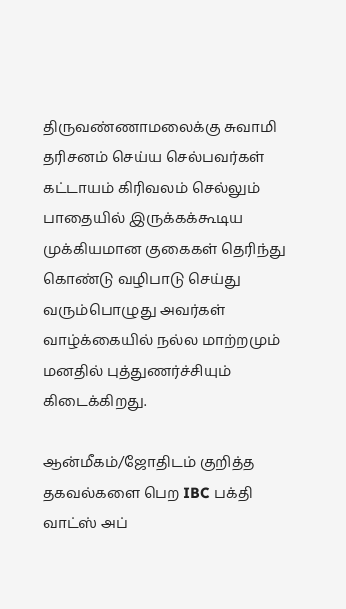திருவண்ணாமலைக்கு சுவாமி தரிசனம் செய்ய செல்பவர்கள் கட்டாயம் கிரிவலம் செல்லும் பாதையில் இருக்கக்கூடிய முக்கியமான குகைகள் தெரிந்து கொண்டு வழிபாடு செய்து வரும்பொழுது அவர்கள் வாழ்க்கையில் நல்ல மாற்றமும் மனதில் புத்துணர்ச்சியும் கிடைக்கிறது.

ஆன்மீகம்/ஜோதிடம் குறித்த தகவல்களை பெற IBC பக்தி வாட்ஸ் அப்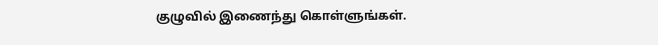குழுவில் இணைந்து கொள்ளுங்கள்.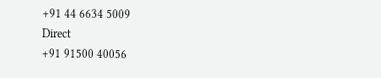+91 44 6634 5009
Direct
+91 91500 40056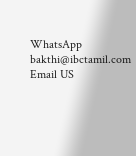WhatsApp
bakthi@ibctamil.com
Email US